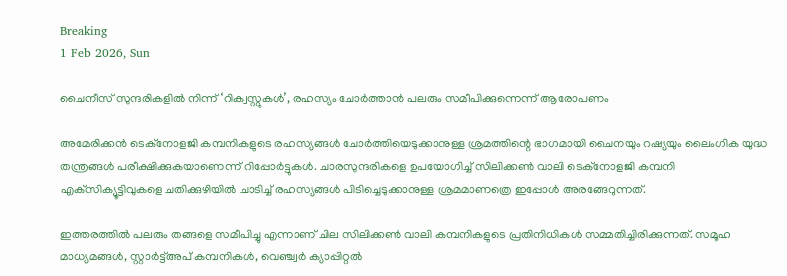Breaking
1 Feb 2026, Sun

ചൈനീസ് സുന്ദരികളില്‍ നിന്ന് ‘റിക്വസ്റ്റുകള്‍’, രഹസ്യം ചോർത്താൻ പലരും സമീപിക്കുന്നെന്ന് ആരോപണം

അമേരിക്കന്‍ ടെക്‌നോളജി കമ്പനികളുടെ രഹസ്യങ്ങള്‍ ചോര്‍ത്തിയെടുക്കാനുള്ള ശ്രമത്തിന്റെ ഭാഗമായി ചൈനയും റഷ്യയും ലൈംഗിക യുദ്ധ തന്ത്രങ്ങള്‍ പരീക്ഷിക്കുകയാണെന്ന് റിപ്പോർട്ടുകൾ. ചാരസുന്ദരികളെ ഉപയോഗിച്ച് സിലിക്കണ്‍ വാലി ടെക്‌നോളജി കമ്പനി എക്‌സിക്യൂട്ടിവുകളെ ചതിക്കുഴിയില്‍ ചാടിച്ച് രഹസ്യങ്ങള്‍ പിടിച്ചെടുക്കാനുള്ള ശ്രമമാണത്രെ ഇപ്പോള്‍ അരങ്ങേറുന്നത്.

ഇത്തരത്തില്‍ പലരും തങ്ങളെ സമീപിച്ചു എന്നാണ് ചില സിലിക്കണ്‍ വാലി കമ്പനികളുടെ പ്രതിനിധികള്‍ സമ്മതിച്ചിരിക്കുന്നത്. സമൂഹ മാധ്യമങ്ങള്‍, സ്റ്റാര്‍ട്ട്അപ് കമ്പനികള്‍, വെഞ്ച്വര്‍ ക്യാപ്പിറ്റല്‍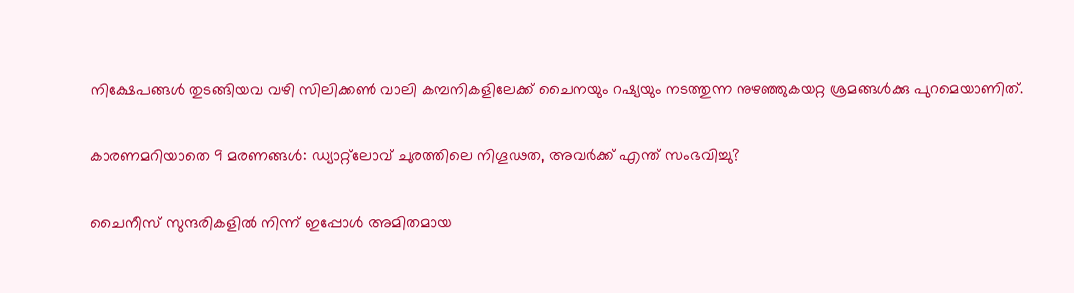നിക്ഷേപങ്ങള്‍ തുടങ്ങിയവ വഴി സിലിക്കണ്‍ വാലി കമ്പനികളിലേക്ക് ചൈനയും റഷ്യയും നടത്തുന്ന നുഴഞ്ഞുകയറ്റ ശ്രമങ്ങള്‍ക്കു പുറമെയാണിത്.

കാരണമറിയാതെ 9 മരണങ്ങൾ: ഡ്യാറ്റ്‌ലോവ് ചുരത്തിലെ നിഗൂഢത, അവർക്ക് എന്ത് സംഭവിച്ചു?

ചൈനീസ് സുന്ദരികളില്‍ നിന്ന് ഇപ്പോള്‍ അമിതമായ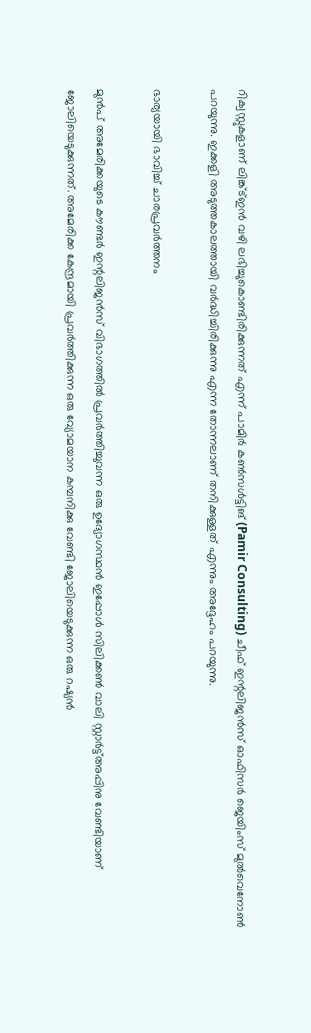റിക്വസ്റ്റുകളാണ് ലിങ്ക്ട്ഇന്‍ വഴി ലഭിച്ചുകൊണ്ടിരിക്കുന്നത് എന്ന് പാമിര്‍ കണ്‍സള്‍ട്ടിങ് (Pamir Consulting) ചീഫ് ഇന്റലിജന്‍സ് ഓഫിസര്‍ ജെയിംസ് മുൽവെനോൺ പറയുന്നു. ഇക്കളി അടുത്തകാലത്തായി വര്‍ദ്ധിച്ചിരിക്കുന്നു എന്ന തോന്നലാണ് തനിക്കുള്ളത് എന്നും അദ്ദേഹം പറയുന്നു.

ഭാര്യയായി ഭാവിച്ച് ചാരപ്രവര്‍ത്തനം

മുൻപ് അമേരിക്കയുടെ കൗണ്ടര്‍ ഇന്റലിജന്‍സ് വിഭാഗത്തില്‍ പ്രവര്‍ത്തിച്ചുവന്ന ഒരു ഉദ്യോഗസ്ഥന്‍ ഇപ്പോള്‍ സിലിക്കണ്‍ വാലി സ്റ്റാര്‍ട്ട്അപ്പിനു വേണ്ടിയാണ് ജോലിയെടുക്കുന്നത്. അമേരിക്ക കേന്ദ്രമായി പ്രവര്‍ത്തിക്കുന്ന ഒരു വ്യോമയാന കമ്പനിക്കു വേണ്ടി ജോലിയെടുക്കുന്ന ഒരു റഷ്യന്‍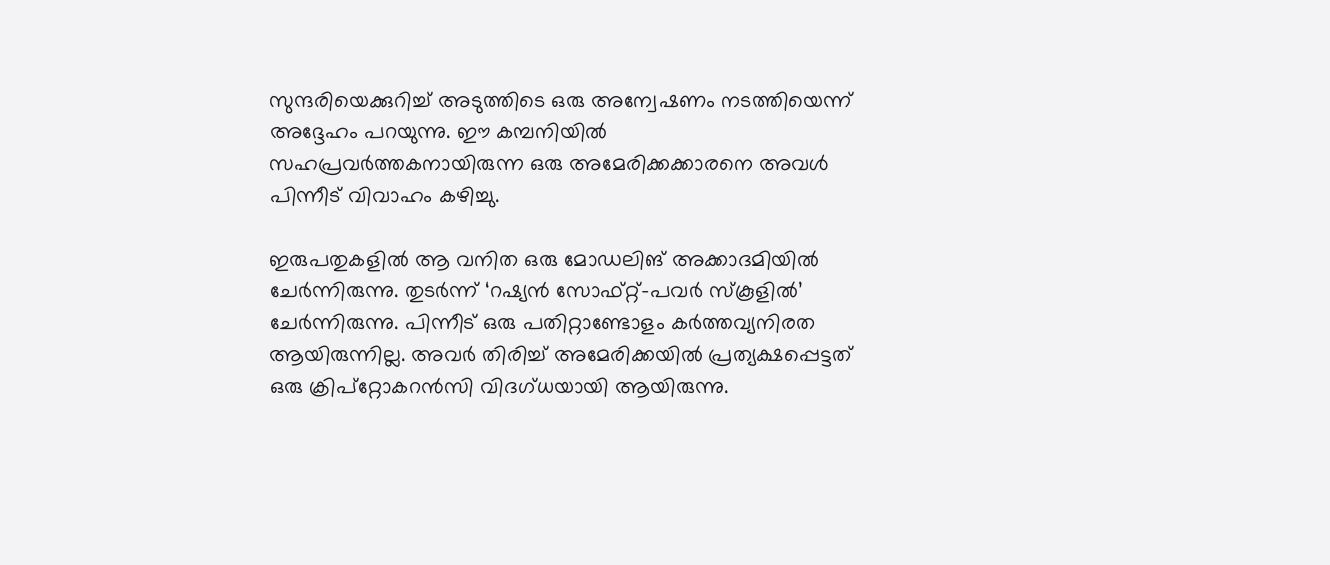സുന്ദരിയെക്കുറിച്ച് അടുത്തിടെ ഒരു അന്വേഷണം നടത്തിയെന്ന് അദ്ദേഹം പറയുന്നു. ഈ കമ്പനിയില്‍ സഹപ്രവര്‍ത്തകനായിരുന്ന ഒരു അമേരിക്കക്കാരനെ അവള്‍ പിന്നീട് വിവാഹം കഴിച്ചു.

ഇരുപതുകളില്‍ ആ വനിത ഒരു മോഡലിങ് അക്കാദമിയില്‍ ചേര്‍ന്നിരുന്നു. തുടര്‍ന്ന് ‘റഷ്യന്‍ സോഫ്റ്റ്-പവര്‍ സ്‌കൂളില്‍’ ചേര്‍ന്നിരുന്നു. പിന്നീട് ഒരു പതിറ്റാണ്ടോളം കർത്തവ്യനിരത ആയിരുന്നില്ല. അവര്‍ തിരിച്ച് അമേരിക്കയില്‍ പ്രത്യക്ഷപ്പെട്ടത് ഒരു ക്രിപ്‌റ്റോകറന്‍സി വിദഗ്ധയായി ആയിരുന്നു.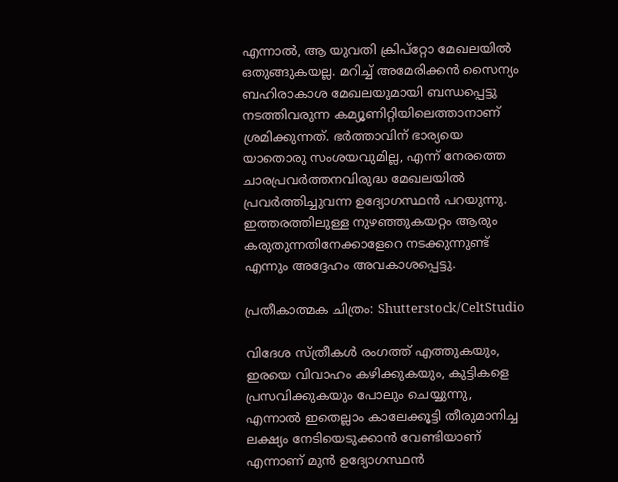എന്നാല്‍, ആ യുവതി ക്രിപ്‌റ്റോ മേഖലയില്‍ ഒതുങ്ങുകയല്ല. മറിച്ച് അമേരിക്കന്‍ സൈന്യം ബഹിരാകാശ മേഖലയുമായി ബന്ധപ്പെട്ടു നടത്തിവരുന്ന കമ്യൂണിറ്റിയിലെത്താനാണ് ശ്രമിക്കുന്നത്. ഭര്‍ത്താവിന് ഭാര്യയെ യാതൊരു സംശയവുമില്ല, എന്ന് നേരത്തെ ചാരപ്രവര്‍ത്തനവിരുദ്ധ മേഖലയില്‍ പ്രവര്‍ത്തിച്ചുവന്ന ഉദ്യോഗസ്ഥന്‍ പറയുന്നു. ഇത്തരത്തിലുള്ള നുഴഞ്ഞുകയറ്റം ആരും കരുതുന്നതിനേക്കാളേറെ നടക്കുന്നുണ്ട് എന്നും അദ്ദേഹം അവകാശപ്പെട്ടു.

പ്രതീകാത്മക ചിത്രം: Shutterstock/CeltStudio

വിദേശ സ്ത്രീകള്‍ രംഗത്ത് എത്തുകയും, ഇരയെ വിവാഹം കഴിക്കുകയും, കുട്ടികളെ പ്രസവിക്കുകയും പോലും ചെയ്യുന്നു, എന്നാല്‍ ഇതെല്ലാം കാലേക്കൂട്ടി തീരുമാനിച്ച ലക്ഷ്യം നേടിയെടുക്കാന്‍ വേണ്ടിയാണ് എന്നാണ് മുന്‍ ഉദ്യോഗസ്ഥന്‍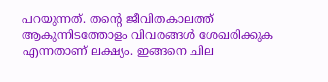പറയുന്നത്. തന്റെ ജീവിതകാലത്ത് ആകുന്നിടത്തോളം വിവരങ്ങള്‍ ശേഖരിക്കുക എന്നതാണ് ലക്ഷ്യം. ഇങ്ങനെ ചില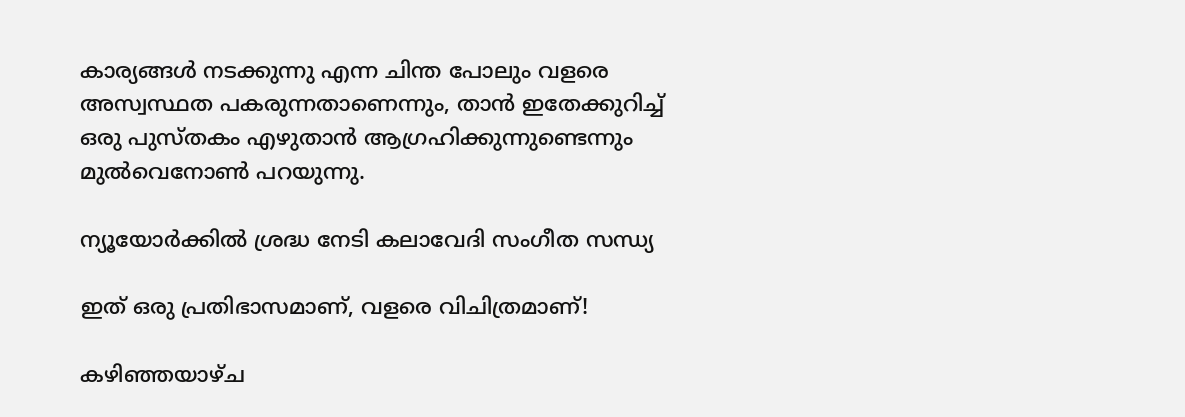കാര്യങ്ങള്‍ നടക്കുന്നു എന്ന ചിന്ത പോലും വളരെ അസ്വസ്ഥത പകരുന്നതാണെന്നും, താന്‍ ഇതേക്കുറിച്ച് ഒരു പുസ്തകം എഴുതാന്‍ ആഗ്രഹിക്കുന്നുണ്ടെന്നും മുൽവെനോൺ പറയുന്നു.

ന്യൂയോർക്കിൽ ശ്രദ്ധ നേടി കലാവേദി സംഗീത സന്ധ്യ

ഇത് ഒരു പ്രതിഭാസമാണ്, വളരെ വിചിത്രമാണ്!

കഴിഞ്ഞയാഴ്ച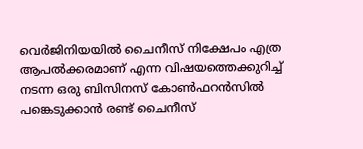വെര്‍ജിനിയയില്‍ ചൈനീസ് നിക്ഷേപം എത്ര ആപല്‍ക്കരമാണ് എന്ന വിഷയത്തെക്കുറിച്ച് നടന്ന ഒരു ബിസിനസ് കോണ്‍ഫറന്‍സില്‍ പങ്കെടുക്കാന്‍ രണ്ട് ചൈനീസ്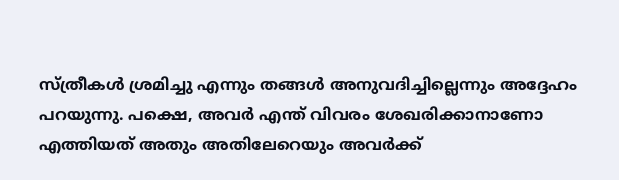സ്ത്രീകള്‍ ശ്രമിച്ചു എന്നും തങ്ങള്‍ അനുവദിച്ചില്ലെന്നും അദ്ദേഹം പറയുന്നു. പക്ഷെ, അവര്‍ എന്ത് വിവരം ശേഖരിക്കാനാണോ എത്തിയത് അതും അതിലേറെയും അവര്‍ക്ക്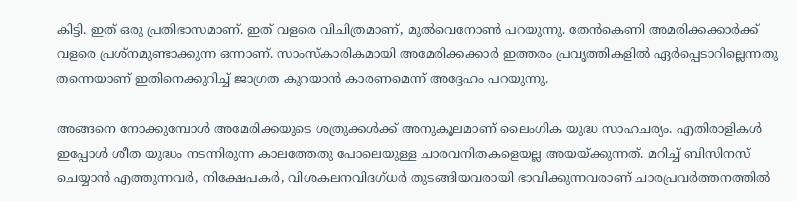കിട്ടി. ഇത് ഒരു പ്രതിഭാസമാണ്. ഇത് വളരെ വിചിത്രമാണ്, മുൽവെനോൺ പറയുന്നു. തേന്‍കെണി അമരിക്കക്കാർക്ക് വളരെ പ്രശ്‌നമുണ്ടാക്കുന്ന ഒന്നാണ്. സാംസ്‌കാരികമായി അമേരിക്കക്കാര്‍ ഇത്തരം പ്രവൃത്തികളില്‍ ഏര്‍പ്പെടാറില്ലെന്നതു തന്നെയാണ് ഇതിനെക്കുറിച്ച് ജാഗ്രത കുറയാന്‍ കാരണമെന്ന് അദ്ദേഹം പറയുന്നു.

അങ്ങനെ നോക്കുമ്പോള്‍ അമേരിക്കയുടെ ശത്രുക്കള്‍ക്ക് അനുകൂലമാണ് ലൈംഗിക യുദ്ധ സാഹചര്യം. എതിരാളികള്‍ ഇപ്പോള്‍ ശീത യുദ്ധം നടന്നിരുന്ന കാലത്തേതു പോലെയുള്ള ചാരവനിതകളെയല്ല അയയ്ക്കുന്നത്. മറിച്ച് ബിസിനസ് ചെയ്യാന്‍ എത്തുന്നവര്‍, നിക്ഷേപകര്‍, വിശകലനവിദഗ്ധര്‍ തുടങ്ങിയവരായി ഭാവിക്കുന്നവരാണ് ചാരപ്രവര്‍ത്തനത്തില്‍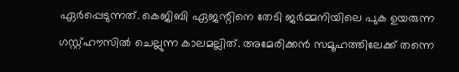ഏര്‍പ്പെടുന്നത്. കെജിബി ഏജന്റിനെ തേടി ജര്‍മ്മനിയിലെ പുക ഉയരുന്ന ഗസ്റ്റ്ഹൗസില്‍ ചെല്ലുന്ന കാലമല്ലിത്. അമേരിക്കന്‍ സമൂഹത്തിലേക്ക് തന്നെ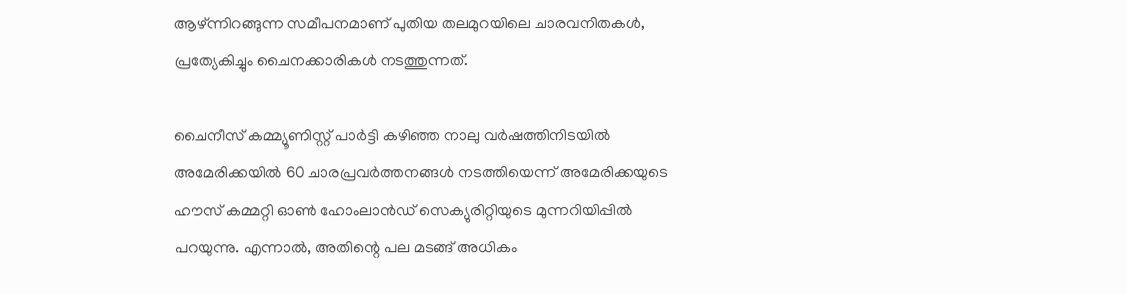ആഴ്ന്നിറങ്ങുന്ന സമീപനമാണ് പുതിയ തലമുറയിലെ ചാരവനിതകള്‍, പ്രത്യേകിച്ചും ചൈനക്കാരികള്‍ നടത്തുന്നത്.

ചൈനീസ് കമ്മ്യൂണിസ്റ്റ് പാര്‍ട്ടി കഴിഞ്ഞ നാലു വര്‍ഷത്തിനിടയില്‍ അമേരിക്കയില്‍ 60 ചാരപ്രവര്‍ത്തനങ്ങള്‍ നടത്തിയെന്ന് അമേരിക്കയുടെ ഹൗസ് കമ്മറ്റി ഓണ്‍ ഹോംലാൻഡ് സെക്യുരിറ്റിയുടെ മുന്നറിയിപ്പില്‍ പറയുന്നു. എന്നാല്‍, അതിന്റെ പല മടങ്ങ് അധികം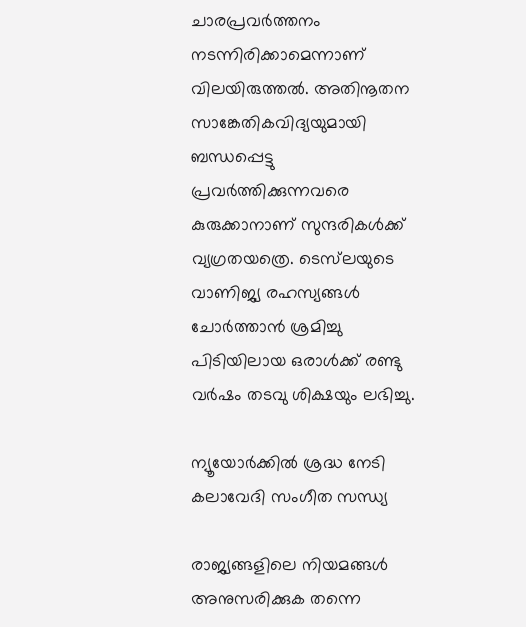ചാരപ്രവര്‍ത്തനം നടന്നിരിക്കാമെന്നാണ് വിലയിരുത്തല്‍. അതിനൂതന സാങ്കേതികവിദ്യയുമായി ബന്ധപ്പെട്ടു പ്രവര്‍ത്തിക്കുന്നവരെ കുരുക്കാനാണ് സുന്ദരികള്‍ക്ക് വ്യഗ്രതയത്രെ. ടെസ്‌ലയുടെ വാണിജ്യ രഹസ്യങ്ങള്‍ ചോര്‍ത്താന്‍ ശ്രമിച്ചു പിടിയിലായ ഒരാള്‍ക്ക് രണ്ടു വര്‍ഷം തടവു ശിക്ഷയും ലഭിച്ചു.

ന്യൂയോർക്കിൽ ശ്രദ്ധ നേടി കലാവേദി സംഗീത സന്ധ്യ

രാജ്യങ്ങളിലെ നിയമങ്ങള്‍ അനുസരിക്കുക തന്നെ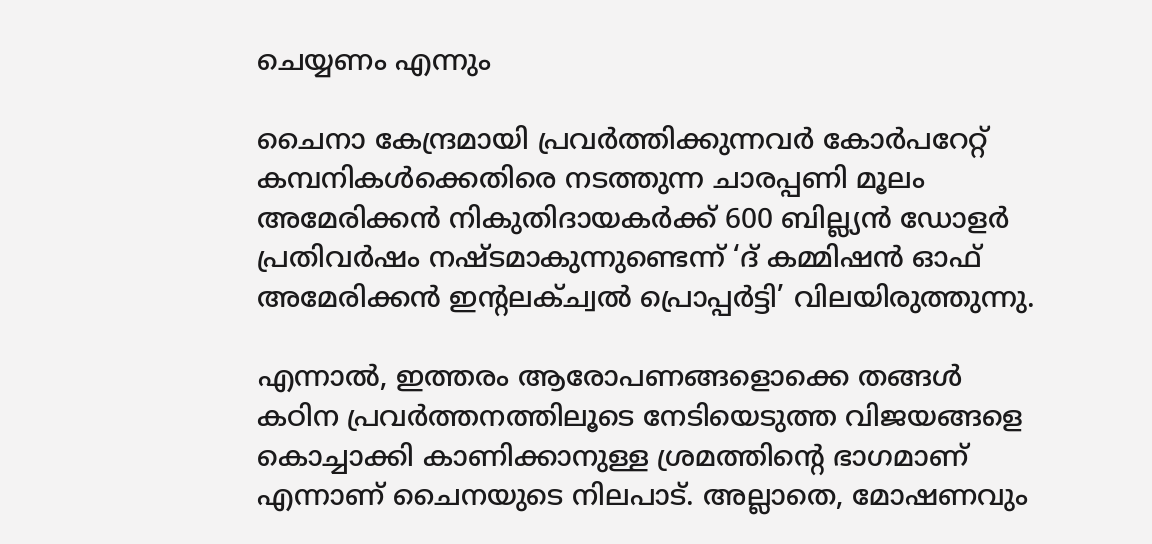ചെയ്യണം എന്നും

ചൈനാ കേന്ദ്രമായി പ്രവര്‍ത്തിക്കുന്നവര്‍ കോര്‍പറേറ്റ് കമ്പനികള്‍ക്കെതിരെ നടത്തുന്ന ചാരപ്പണി മൂലം അമേരിക്കന്‍ നികുതിദായകര്‍ക്ക് 600 ബില്ല്യന്‍ ഡോളര്‍ പ്രതിവര്‍ഷം നഷ്ടമാകുന്നുണ്ടെന്ന് ‘ദ് കമ്മിഷന്‍ ഓഫ് അമേരിക്കന്‍ ഇന്റലക്ച്വല്‍ പ്രൊപ്പര്‍ട്ടി’ വിലയിരുത്തുന്നു.

എന്നാല്‍, ഇത്തരം ആരോപണങ്ങളൊക്കെ തങ്ങള്‍ കഠിന പ്രവർത്തനത്തിലൂടെ നേടിയെടുത്ത വിജയങ്ങളെ കൊച്ചാക്കി കാണിക്കാനുള്ള ശ്രമത്തിന്റെ ഭാഗമാണ് എന്നാണ് ചൈനയുടെ നിലപാട്. അല്ലാതെ, മോഷണവും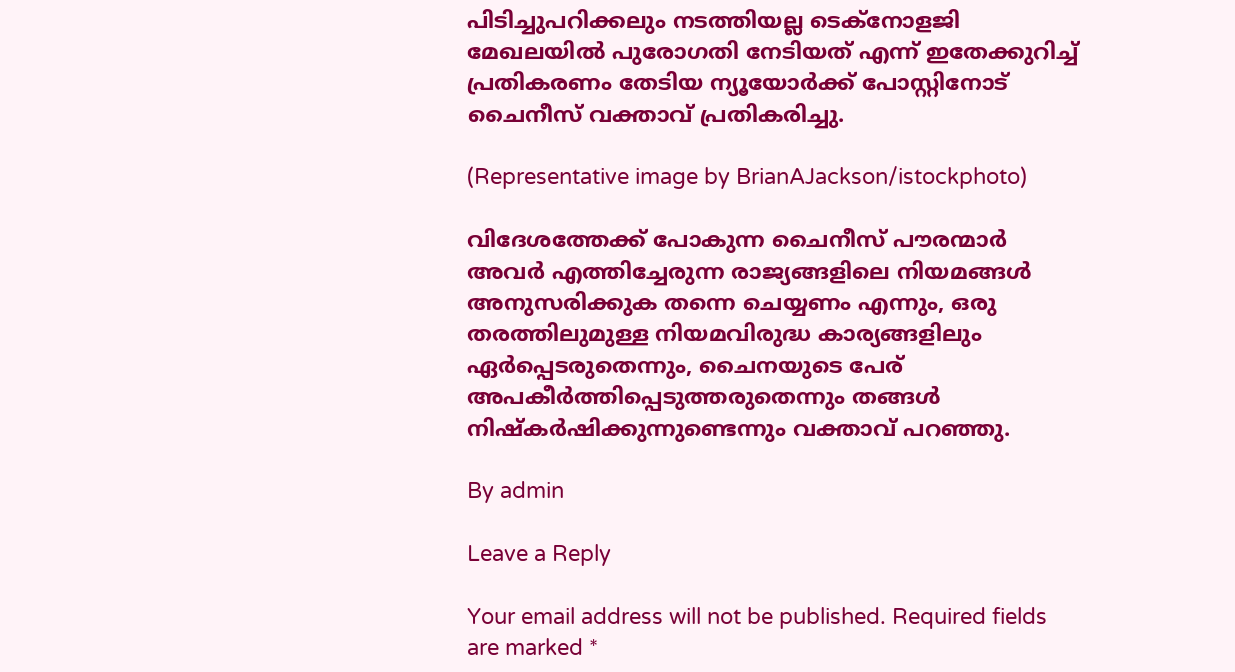പിടിച്ചുപറിക്കലും നടത്തിയല്ല ടെക്‌നോളജി മേഖലയില്‍ പുരോഗതി നേടിയത് എന്ന് ഇതേക്കുറിച്ച് പ്രതികരണം തേടിയ ന്യൂയോര്‍ക്ക് പോസ്റ്റിനോട് ചൈനീസ് വക്താവ് പ്രതികരിച്ചു.

(Representative image by BrianAJackson/istockphoto)

വിദേശത്തേക്ക് പോകുന്ന ചൈനീസ് പൗരന്മാര്‍ അവര്‍ എത്തിച്ചേരുന്ന രാജ്യങ്ങളിലെ നിയമങ്ങള്‍ അനുസരിക്കുക തന്നെ ചെയ്യണം എന്നും, ഒരു തരത്തിലുമുള്ള നിയമവിരുദ്ധ കാര്യങ്ങളിലും ഏര്‍പ്പെടരുതെന്നും, ചൈനയുടെ പേര് അപകീര്‍ത്തിപ്പെടുത്തരുതെന്നും തങ്ങള്‍ നിഷ്‌കര്‍ഷിക്കുന്നുണ്ടെന്നും വക്താവ് പറഞ്ഞു.

By admin

Leave a Reply

Your email address will not be published. Required fields are marked *